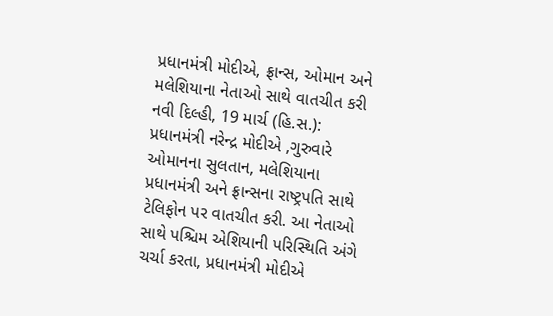પ્રધાનમંત્રી મોદીએ, ફ્રાન્સ, ઓમાન અને મલેશિયાના નેતાઓ સાથે વાતચીત કરી
નવી દિલ્હી, 19 માર્ચ (હિ.સ.): પ્રધાનમંત્રી નરેન્દ્ર મોદીએ ,ગુરુવારે ઓમાનના સુલતાન, મલેશિયાના પ્રધાનમંત્રી અને ફ્રાન્સના રાષ્ટ્રપતિ સાથે ટેલિફોન પર વાતચીત કરી. આ નેતાઓ સાથે પશ્ચિમ એશિયાની પરિસ્થિતિ અંગે ચર્ચા કરતા, પ્રધાનમંત્રી મોદીએ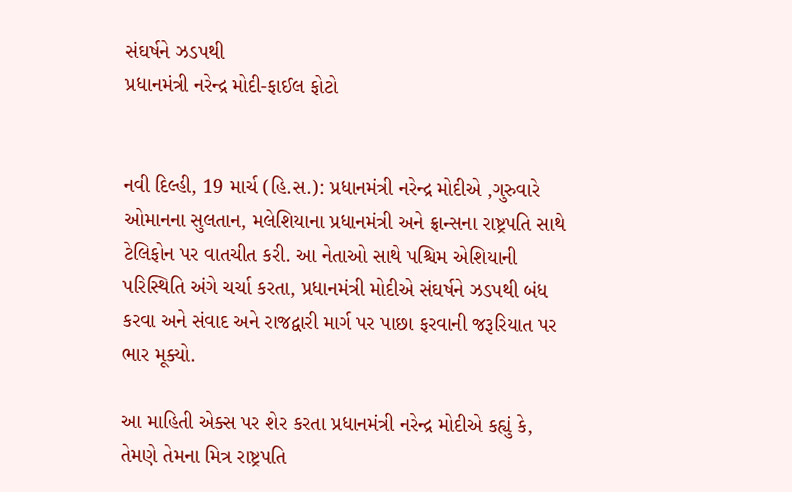સંઘર્ષને ઝડપથી
પ્રધાનમંત્રી નરેન્દ્ર મોદી-ફાઈલ ફોટો


નવી દિલ્હી, 19 માર્ચ (હિ.સ.): પ્રધાનમંત્રી નરેન્દ્ર મોદીએ ,ગુરુવારે ઓમાનના સુલતાન, મલેશિયાના પ્રધાનમંત્રી અને ફ્રાન્સના રાષ્ટ્રપતિ સાથે ટેલિફોન પર વાતચીત કરી. આ નેતાઓ સાથે પશ્ચિમ એશિયાની પરિસ્થિતિ અંગે ચર્ચા કરતા, પ્રધાનમંત્રી મોદીએ સંઘર્ષને ઝડપથી બંધ કરવા અને સંવાદ અને રાજદ્વારી માર્ગ પર પાછા ફરવાની જરૂરિયાત પર ભાર મૂક્યો.

આ માહિતી એક્સ પર શેર કરતા પ્રધાનમંત્રી નરેન્દ્ર મોદીએ કહ્યું કે, તેમણે તેમના મિત્ર રાષ્ટ્રપતિ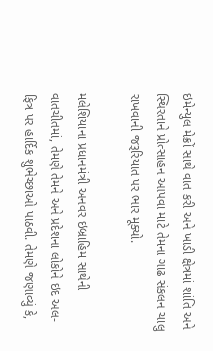ઇમેન્યુલ મેક્રોં સાથે વાત કરી અને ખાડી ક્ષેત્રમાં શાંતિ અને સ્થિરતાને પ્રોત્સાહન આપવા માટે તેમના ગાઢ સંકલન ચાલુ રાખવાની જરૂરિયાત પર ભાર મૂક્યો.

મલેશિયાના પ્રધાનમંત્રી અનવર ઇબ્રાહિમ સાથેની વાતચીતમાં, તેમણે તેમને અને પ્રદેશના લોકોને ઇદ અલ-ફિત્ર પર હાર્દિક શુભેચ્છાઓ પાઠવી. તેમણે જણાવ્યું કે,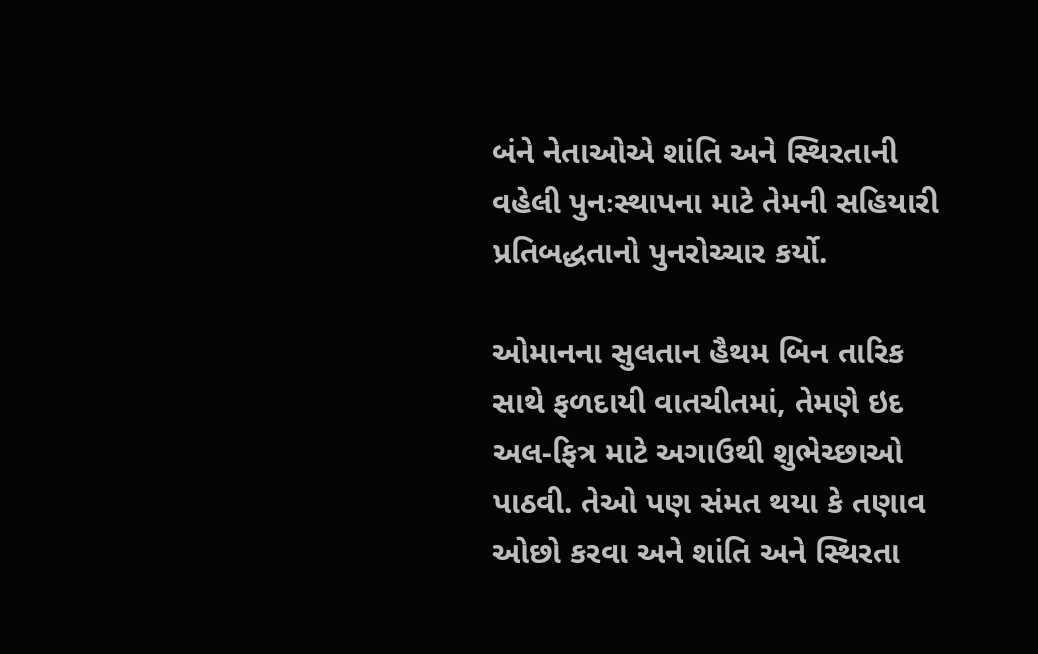બંને નેતાઓએ શાંતિ અને સ્થિરતાની વહેલી પુનઃસ્થાપના માટે તેમની સહિયારી પ્રતિબદ્ધતાનો પુનરોચ્ચાર કર્યો.

ઓમાનના સુલતાન હૈથમ બિન તારિક સાથે ફળદાયી વાતચીતમાં, તેમણે ઇદ અલ-ફિત્ર માટે અગાઉથી શુભેચ્છાઓ પાઠવી. તેઓ પણ સંમત થયા કે તણાવ ઓછો કરવા અને શાંતિ અને સ્થિરતા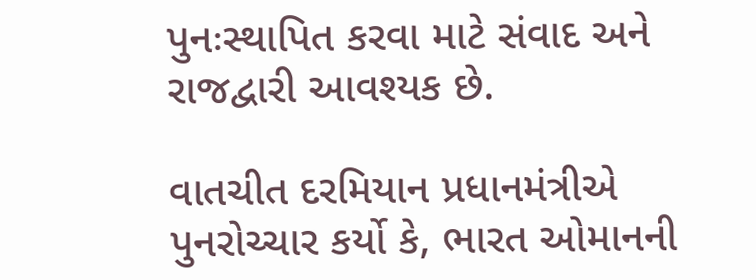પુનઃસ્થાપિત કરવા માટે સંવાદ અને રાજદ્વારી આવશ્યક છે.

વાતચીત દરમિયાન પ્રધાનમંત્રીએ પુનરોચ્ચાર કર્યો કે, ભારત ઓમાનની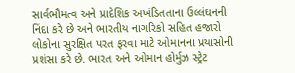સાર્વભૌમત્વ અને પ્રાદેશિક અખંડિતતાના ઉલ્લંઘનની નિંદા કરે છે અને ભારતીય નાગરિકો સહિત હજારો લોકોના સુરક્ષિત પરત ફરવા માટે ઓમાનના પ્રયાસોની પ્રશંસા કરે છે. ભારત અને ઓમાન હોર્મુઝ સ્ટ્રેટ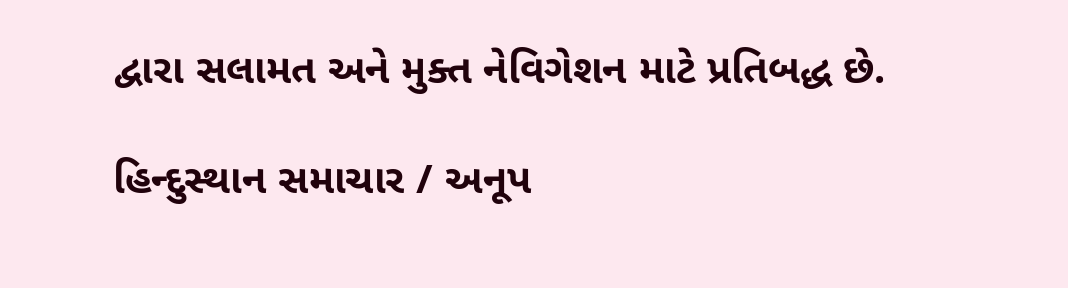દ્વારા સલામત અને મુક્ત નેવિગેશન માટે પ્રતિબદ્ધ છે.

હિન્દુસ્થાન સમાચાર / અનૂપ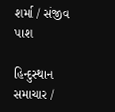શર્મા / સંજીવ પાશ

હિન્દુસ્થાન સમાચાર /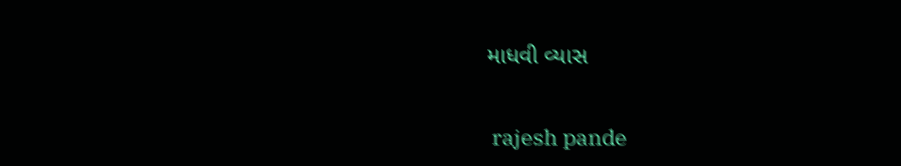માધવી વ્યાસ


 rajesh pande